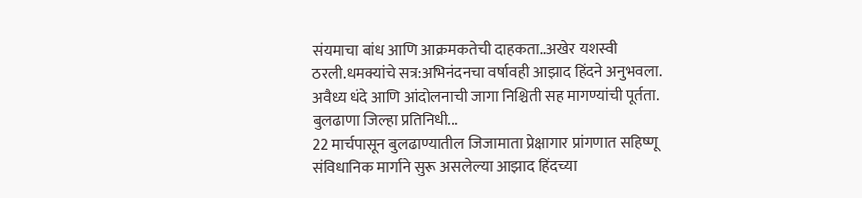संयमाचा बांध आणि आक्रमकतेची दाहकता..अखेर यशस्वी ठरली.धमक्यांचे सत्र:अभिनंदनचा वर्षावही आझाद हिंदने अनुभवला. अवैध्य धंदे आणि आंदोलनाची जागा निश्चिती सह मागण्यांची पूर्तता.
बुलढाणा जिल्हा प्रतिनिधी...
22 मार्चपासून बुलढाण्यातील जिजामाता प्रेक्षागार प्रांगणात सहिष्णू संविधानिक मार्गाने सुरू असलेल्या आझाद हिंदच्या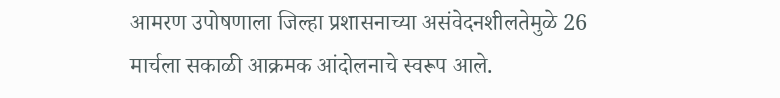आमरण उपोषणाला जिल्हा प्रशासनाच्या असंवेदनशीलतेमुळे 26 मार्चला सकाळी आक्रमक आंदोलनाचे स्वरूप आले.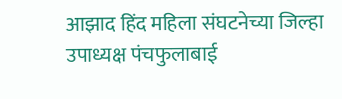आझाद हिंद महिला संघटनेच्या जिल्हा उपाध्यक्ष पंचफुलाबाई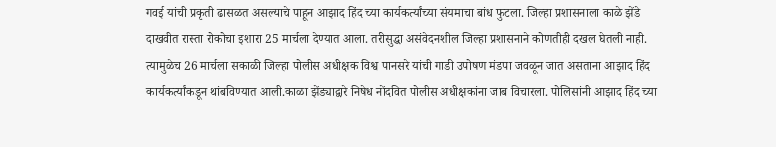गवई यांची प्रकृती ढासळत असल्याचे पाहून आझाद हिंद च्या कार्यकर्त्यांच्या संयमाचा बांध फुटला. जिल्हा प्रशासनाला काळे झेंडे दाखवीत रास्ता रोकोचा इशारा 25 मार्चला देण्यात आला. तरीसुद्धा असंवेदनशील जिल्हा प्रशासनाने कोणतीही दखल घेतली नाही. त्यामुळेच 26 मार्चला सकाळी जिल्हा पोलीस अधीक्षक विश्व पानसरे यांची गाडी उपोषण मंडपा जवळून जात असताना आझाद हिंद कार्यकर्त्यांकडून थांबविण्यात आली.काळा झेंड्याद्वारे निषेध नोंदवित पोलीस अधीक्षकांना जाब विचारला. पोलिसांनी आझाद हिंद च्या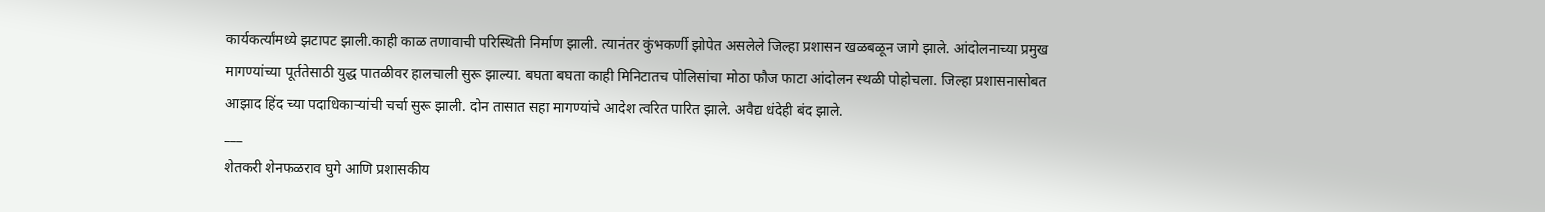कार्यकर्त्यांमध्ये झटापट झाली.काही काळ तणावाची परिस्थिती निर्माण झाली. त्यानंतर कुंभकर्णी झोपेत असलेले जिल्हा प्रशासन खळबळून जागे झाले. आंदोलनाच्या प्रमुख मागण्यांच्या पूर्ततेसाठी युद्ध पातळीवर हालचाली सुरू झाल्या. बघता बघता काही मिनिटातच पोलिसांचा मोठा फौज फाटा आंदोलन स्थळी पोहोचला. जिल्हा प्रशासनासोबत आझाद हिंद च्या पदाधिकाऱ्यांची चर्चा सुरू झाली. दोन तासात सहा मागण्यांचे आदेश त्वरित पारित झाले. अवैद्य धंदेही बंद झाले.
___
शेतकरी शेनफळराव घुगे आणि प्रशासकीय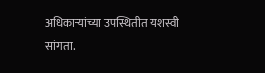अधिकाऱ्यांच्या उपस्थितीत यशस्वी सांगता.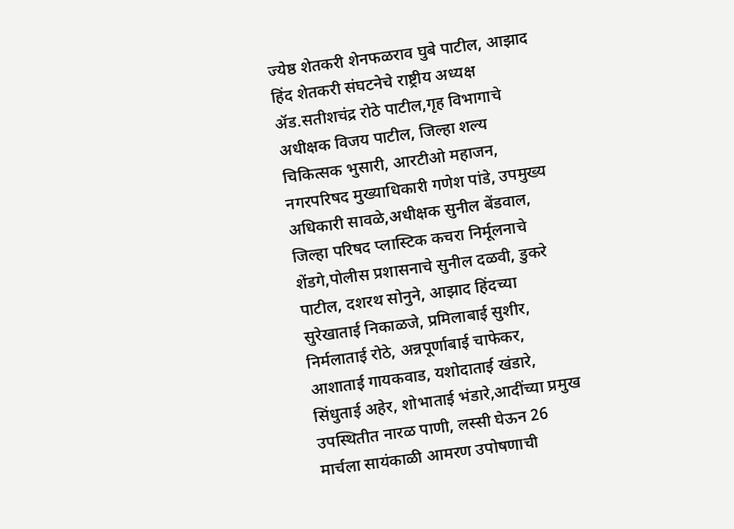ज्येष्ठ शेतकरी शेनफळराव घुबे पाटील, आझाद हिंद शेतकरी संघटनेचे राष्ट्रीय अध्यक्ष ॲड.सतीशचंद्र रोठे पाटील,गृह विभागाचे अधीक्षक विजय पाटील, जिल्हा शल्य चिकित्सक भुसारी, आरटीओ महाजन, नगरपरिषद मुख्याधिकारी गणेश पांडे, उपमुख्य अधिकारी सावळे,अधीक्षक सुनील बेंडवाल, जिल्हा परिषद प्लास्टिक कचरा निर्मूलनाचे शेंडगे,पोलीस प्रशासनाचे सुनील दळवी, डुकरे पाटील, दशरथ सोनुने, आझाद हिंदच्या सुरेखाताई निकाळजे, प्रमिलाबाई सुशीर, निर्मलाताई रोठे, अन्नपूर्णाबाई चाफेकर, आशाताई गायकवाड, यशोदाताई खंडारे, सिंधुताई अहेर, शोभाताई भंडारे,आदींच्या प्रमुख उपस्थितीत नारळ पाणी, लस्सी घेऊन 26 मार्चला सायंकाळी आमरण उपोषणाची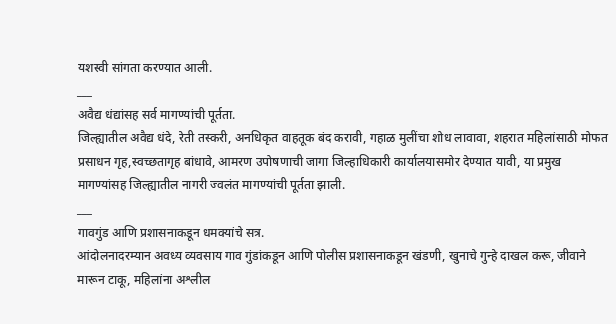यशस्वी सांगता करण्यात आली.
___
अवैद्य धंद्यांसह सर्व मागण्यांची पूर्तता.
जिल्ह्यातील अवैद्य धंदे, रेती तस्करी, अनधिकृत वाहतूक बंद करावी, गहाळ मुलींचा शोध लावावा, शहरात महिलांसाठी मोफत प्रसाधन गृह,स्वच्छतागृह बांधावे, आमरण उपोषणाची जागा जिल्हाधिकारी कार्यालयासमोर देण्यात यावी, या प्रमुख मागण्यांसह जिल्ह्यातील नागरी ज्वलंत मागण्यांची पूर्तता झाली.
___
गावगुंड आणि प्रशासनाकडून धमक्यांचे सत्र.
आंदोलनादरम्यान अवध्य व्यवसाय गाव गुंडांकडून आणि पोलीस प्रशासनाकडून खंडणी, खुनाचे गुन्हे दाखल करू, जीवाने मारून टाकू, महिलांना अश्लील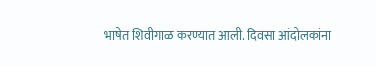भाषेत शिवीगाळ करण्यात आली. दिवसा आंदोलकांना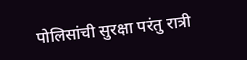पोलिसांची सुरक्षा परंतु रात्री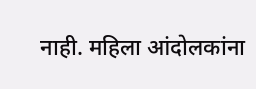नाही. महिला आंदोलकांना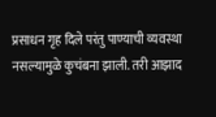प्रसाधन गृह दिले परंतु पाण्याची व्यवस्था नसल्यामुळे कुचंबना झाली. तरी आझाद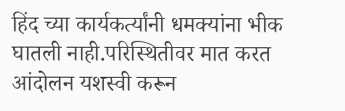हिंद च्या कार्यकर्त्यांनी धमक्यांना भीक घातली नाही.परिस्थितीवर मात करत आंदोलन यशस्वी करून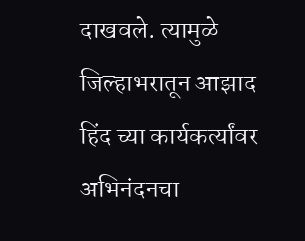दाखवले. त्यामुळे जिल्हाभरातून आझाद हिंद च्या कार्यकर्त्यांवर अभिनंदनचा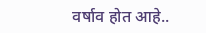वर्षाव होत आहे..